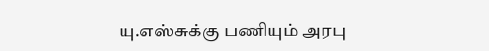யு.எஸ்சுக்கு பணியும் அரபு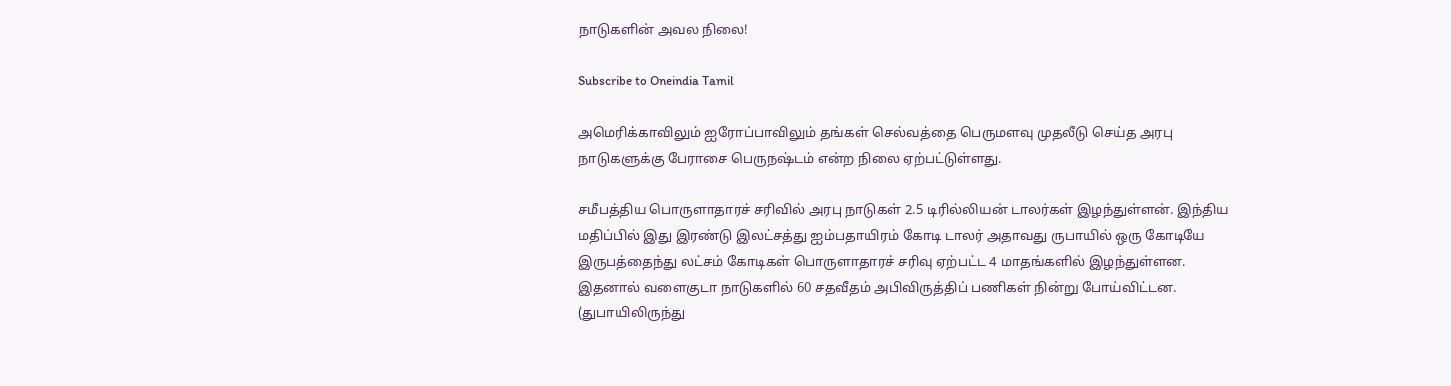நாடுகளின் அவல நிலை!

Subscribe to Oneindia Tamil

அமெரிக்காவிலும் ஐரோப்பாவிலும் தங்கள் செல்வத்தை பெருமளவு முதலீடு செய்த அரபு நாடுகளுக்கு பேராசை பெருநஷ்டம் என்ற நிலை ஏற்பட்டுள்ளது.

சமீபத்திய பொருளாதாரச் சரிவில் அரபு நாடுகள் 2.5 டிரில்லியன் டாலர்கள் இழந்துள்ளன். இந்திய மதிப்பில் இது இரண்டு இலட்சத்து ஐம்பதாயிரம் கோடி டாலர் அதாவது ருபாயில் ஒரு கோடியே இருபத்தைந்து லட்சம் கோடிகள் பொருளாதாரச் சரிவு ஏற்பட்ட 4 மாதங்களில் இழந்துள்ளன. இதனால் வளைகுடா நாடுகளில் 60 சதவீதம் அபிவிருத்திப் பணிகள் நின்று போய்விட்டன. (துபாயிலிருந்து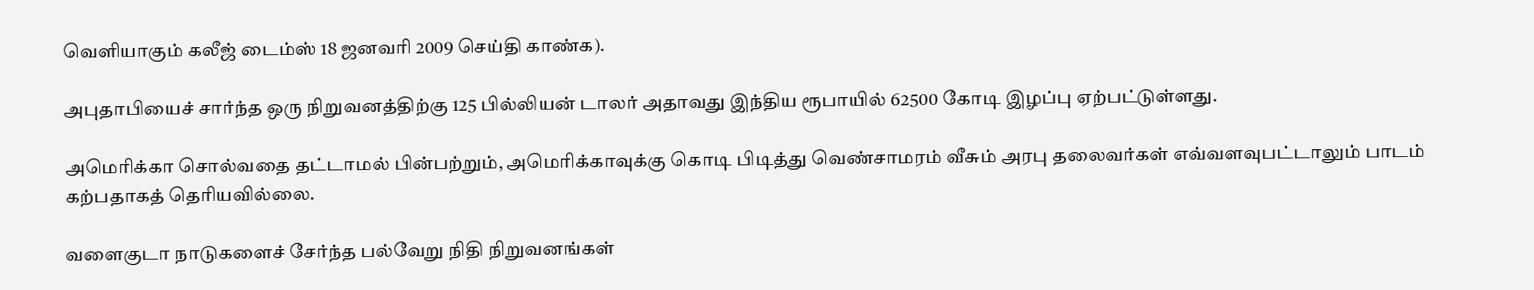வெளியாகும் கலீஜ் டைம்ஸ் 18 ஜனவரி 2009 செய்தி காண்க).

அபுதாபியைச் சார்ந்த ஒரு நிறுவனத்திற்கு 125 பில்லியன் டாலர் அதாவது இந்திய ரூபாயில் 62500 கோடி இழப்பு ஏற்பட்டுள்ளது.

அமெரிக்கா சொல்வதை தட்டாமல் பின்பற்றும், அமெரிக்காவுக்கு கொடி பிடித்து வெண்சாமரம் வீசும் அரபு தலைவர்கள் எவ்வளவுபட்டாலும் பாடம் கற்பதாகத் தெரியவில்லை.

வளைகுடா நாடுகளைச் சேர்ந்த பல்வேறு நிதி நிறுவனங்கள்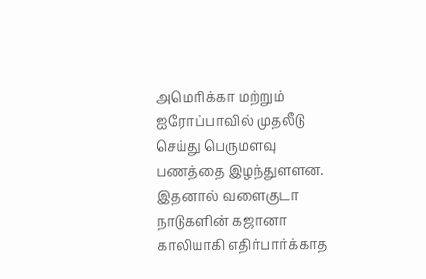அமெரிக்கா மற்றும் ஐரோப்பாவில் முதலீடு செய்து பெருமளவு பணத்தை இழந்துளளன. இதனால் வளைகுடா நாடுகளின் கஜானா காலியாகி எதிர்பார்க்காத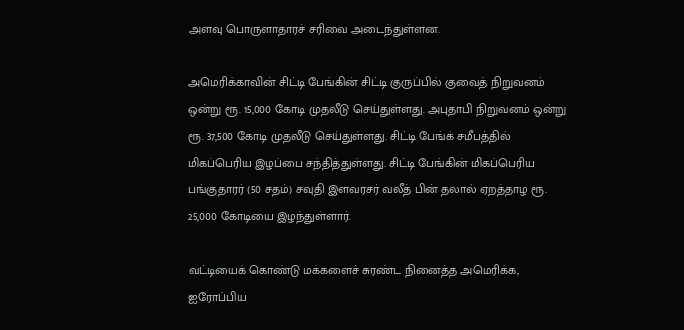அளவு பொருளாதாரச் சரிவை அடைந்துள்ளன.

அமெரிக்காவின் சிட்டி பேங்கின் சிட்டி குருப்பில் குவைத் நிறுவனம் ஒன்று ரூ. 15,000 கோடி முதலீடு செய்துள்ளது. அபுதாபி நிறுவனம் ஒன்று ரூ. 37,500 கோடி முதலீடு செய்துள்ளது. சிட்டி பேங்க் சமீபத்தில் மிகப்பெரிய இழப்பை சந்தித்துள்ளது. சிட்டி பேங்கின் மிகப்பெரிய பங்குதாரர் (50 சதம்) சவுதி இளவரசர் வலீத் பின் தலால் ஏறத்தாழ ரூ. 25,000 கோடியை இழந்துள்ளார்.

வட்டியைக் கொண்டு மக்களைச் சுரண்ட நினைத்த அமெரிக்க, ஐரோப்பிய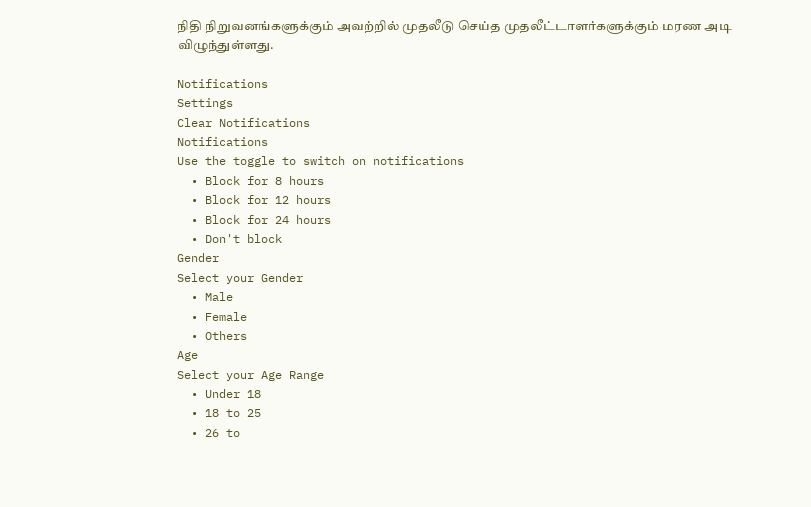நிதி நிறுவனங்களுக்கும் அவற்றில் முதலீடு செய்த முதலீட்டாளர்களுக்கும் மரண அடி விழுந்துள்ளது.

Notifications
Settings
Clear Notifications
Notifications
Use the toggle to switch on notifications
  • Block for 8 hours
  • Block for 12 hours
  • Block for 24 hours
  • Don't block
Gender
Select your Gender
  • Male
  • Female
  • Others
Age
Select your Age Range
  • Under 18
  • 18 to 25
  • 26 to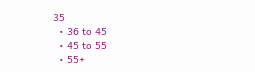35
  • 36 to 45
  • 45 to 55
  • 55+